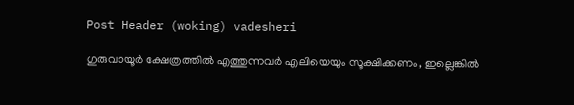Post Header (woking) vadesheri

ഗുരുവായൂർ ക്ഷേത്രത്തിൽ എത്തുന്നവർ എലിയെയും സൂക്ഷിക്കണം, ഇല്ലെങ്കിൽ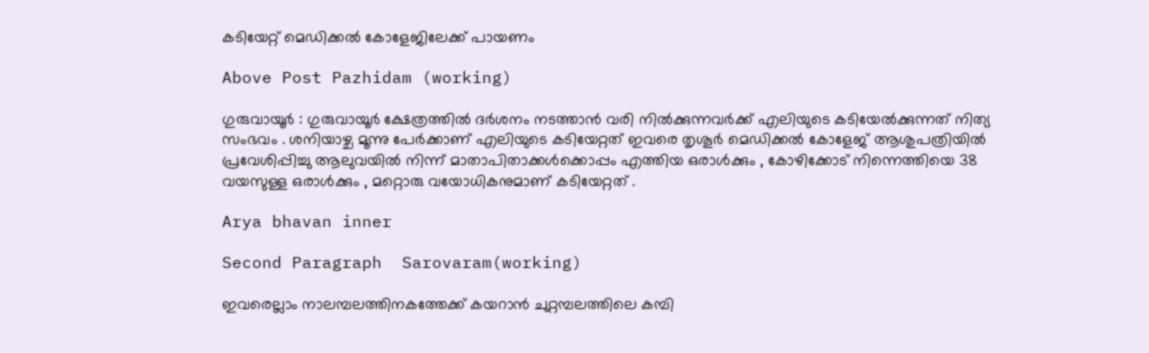കടിയേറ്റ് മെഡിക്കൽ കോളേജിലേക്ക് പായണം

Above Post Pazhidam (working)

ഗുരുവായൂർ : ഗുരുവായൂർ ക്ഷേത്രത്തിൽ ദർശനം നടത്താൻ വരി നിൽക്കുന്നവർക്ക് എലിയുടെ കടിയേൽക്കുന്നത് നിത്യ സംഭവം . ശനിയാഴ്ച മൂന്നു പേർക്കാണ് എലിയുടെ കടിയേറ്റത് ഇവരെ തൃശൂർ മെഡിക്കൽ കോളേജ് ആശുപത്രിയിൽ പ്രവേശിപ്പിച്ചു ആലുവയിൽ നിന്ന് മാതാപിതാക്കൾക്കൊപ്പം എത്തിയ ഒരാൾക്കും , കോഴിക്കോട് നിന്നെത്തിയെ 38 വയസുള്ള ഒരാൾക്കും , മറ്റൊരു വയോധികനുമാണ് കടിയേറ്റത് .

Arya bhavan inner

Second Paragraph  Sarovaram(working)

ഇവരെല്ലാം നാലമ്പലത്തിനകത്തേക്ക് കയറാൻ ചുറ്റമ്പലത്തിലെ കമ്പി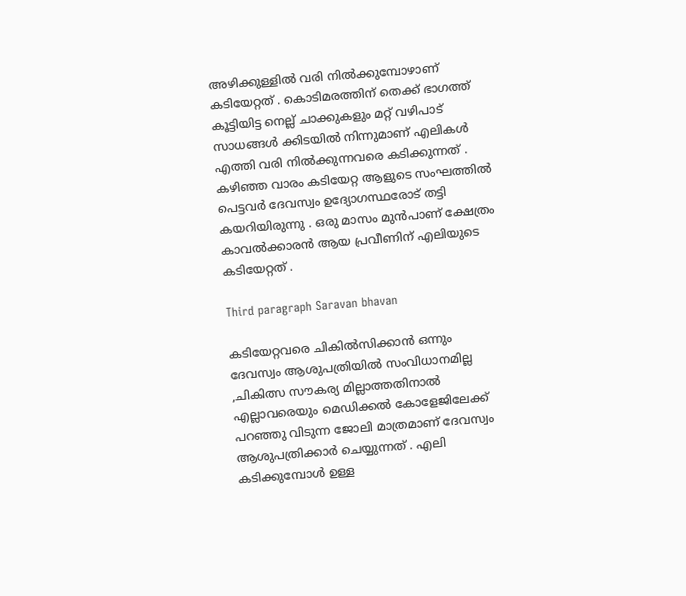അഴിക്കുള്ളിൽ വരി നിൽക്കുമ്പോഴാണ് കടിയേറ്റത് . കൊടിമരത്തിന് തെക്ക് ഭാഗത്ത് കൂട്ടിയിട്ട നെല്ല് ചാക്കുകളും മറ്റ് വഴിപാട് സാധങ്ങൾ ക്കിടയിൽ നിന്നുമാണ് എലികൾ എത്തി വരി നിൽക്കുന്നവരെ കടിക്കുന്നത് . കഴിഞ്ഞ വാരം കടിയേറ്റ ആളുടെ സംഘത്തിൽ പെട്ടവർ ദേവസ്വം ഉദ്യോഗസ്ഥരോട് തട്ടി കയറിയിരുന്നു . ഒരു മാസം മുൻപാണ് ക്ഷേത്രം കാവൽക്കാരൻ ആയ പ്രവീണിന് എലിയുടെ കടിയേറ്റത് .

Third paragraph Saravan bhavan

കടിയേറ്റവരെ ചികിൽസിക്കാൻ ഒന്നും ദേവസ്വം ആശുപത്രിയിൽ സംവിധാനമില്ല ,ചികിത്സ സൗകര്യ മില്ലാത്തതിനാൽ എല്ലാവരെയും മെഡിക്കൽ കോളേജിലേക്ക് പറഞ്ഞു വിടുന്ന ജോലി മാത്രമാണ് ദേവസ്വം ആശുപത്രിക്കാർ ചെയ്യുന്നത് . എലി കടിക്കുമ്പോൾ ഉള്ള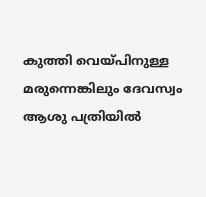കുത്തി വെയ്‌പിനുള്ള മരുന്നെങ്കിലും ദേവസ്വം ആശു പത്രിയിൽ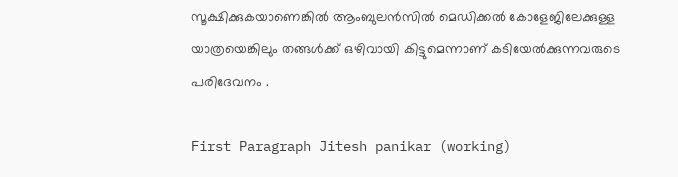സൂക്ഷിക്കുകയാണെങ്കിൽ ആംബുലൻസിൽ മെഡിക്കൽ കോളേജിലേക്കുള്ള യാത്രയെങ്കിലും തങ്ങൾക്ക് ഒഴിവായി കിട്ടുമെന്നാണ് കടിയേൽക്കുന്നവരുടെ പരിദേവനം .

First Paragraph Jitesh panikar (working)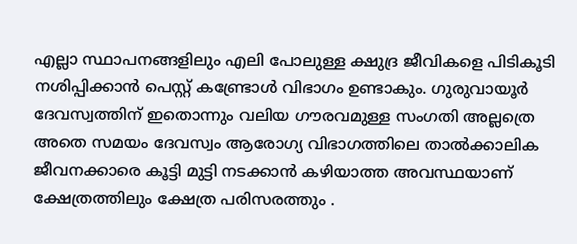എല്ലാ സ്ഥാപനങ്ങളിലും എലി പോലുള്ള ക്ഷുദ്ര ജീവികളെ പിടികൂടി നശിപ്പിക്കാൻ പെസ്റ്റ് കണ്ട്രോൾ വിഭാഗം ഉണ്ടാകും. ഗുരുവായൂർ ദേവസ്വത്തിന് ഇതൊന്നും വലിയ ഗൗരവമുള്ള സംഗതി അല്ലത്രെ
അതെ സമയം ദേവസ്വം ആരോഗ്യ വിഭാഗത്തിലെ താൽക്കാലിക ജീവനക്കാരെ കൂട്ടി മുട്ടി നടക്കാൻ കഴിയാത്ത അവസ്ഥയാണ് ക്ഷേത്രത്തിലും ക്ഷേത്ര പരിസരത്തും .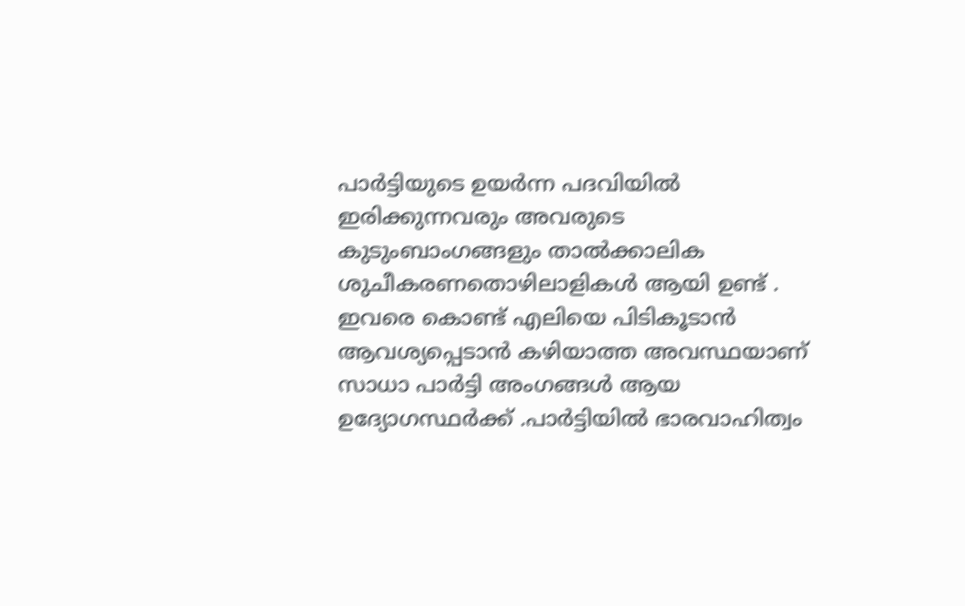പാർട്ടിയുടെ ഉയർന്ന പദവിയിൽ ഇരിക്കുന്നവരും അവരുടെ കുടുംബാംഗങ്ങളും താൽക്കാലിക ശുചീകരണതൊഴിലാളികൾ ആയി ഉണ്ട് . ഇവരെ കൊണ്ട് എലിയെ പിടികൂടാൻ ആവശ്യപ്പെടാൻ കഴിയാത്ത അവസ്ഥയാണ് സാധാ പാർട്ടി അംഗങ്ങൾ ആയ ഉദ്യോഗസ്ഥർക്ക് .പാർട്ടിയിൽ ഭാരവാഹിത്വം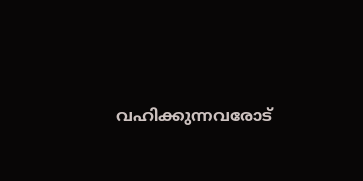വഹിക്കുന്നവരോട്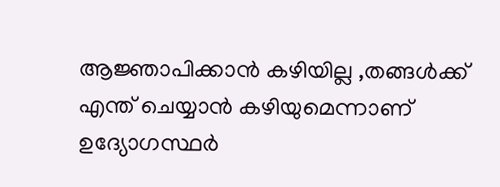ആജ്ഞാപിക്കാൻ കഴിയില്ല ,തങ്ങൾക്ക് എന്ത് ചെയ്യാൻ കഴിയുമെന്നാണ് ഉദ്യോഗസ്ഥർ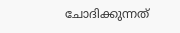ചോദിക്കുന്നത്